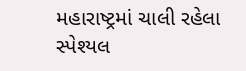મહારાષ્ટ્રમાં ચાલી રહેલા સ્પેશ્યલ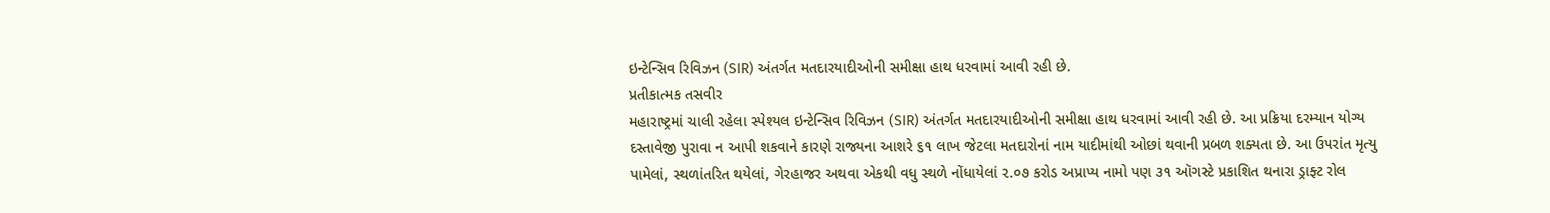ઇન્ટેન્સિવ રિવિઝન (SIR) અંતર્ગત મતદારયાદીઓની સમીક્ષા હાથ ધરવામાં આવી રહી છે.
પ્રતીકાત્મક તસવીર
મહારાષ્ટ્રમાં ચાલી રહેલા સ્પેશ્યલ ઇન્ટેન્સિવ રિવિઝન (SIR) અંતર્ગત મતદારયાદીઓની સમીક્ષા હાથ ધરવામાં આવી રહી છે. આ પ્રક્રિયા દરમ્યાન યોગ્ય દસ્તાવેજી પુરાવા ન આપી શકવાને કારણે રાજ્યના આશરે ૬૧ લાખ જેટલા મતદારોનાં નામ યાદીમાંથી ઓછાં થવાની પ્રબળ શક્યતા છે. આ ઉપરાંત મૃત્યુ પામેલાં, સ્થળાંતરિત થયેલાં, ગેરહાજર અથવા એકથી વધુ સ્થળે નોંધાયેલાં ૨.૦૭ કરોડ અપ્રાપ્ય નામો પણ ૩૧ ઑગસ્ટે પ્રકાશિત થનારા ડ્રાફ્ટ રોલ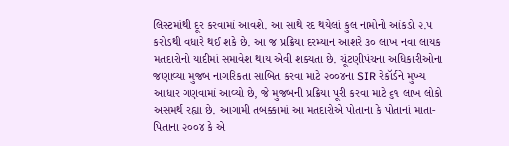લિસ્ટમાંથી દૂર કરવામાં આવશે. આ સાથે રદ થયેલાં કુલ નામોનો આંકડો ૨.૫ કરોડથી વધારે થઈ શકે છે. આ જ પ્રક્રિયા દરમ્યાન આશરે ૩૦ લાખ નવા લાયક મતદારોનો યાદીમાં સમાવેશ થાય એવી શક્યતા છે. ચૂંટણીપંચના અધિકારીઓના જણાવ્યા મુજબ નાગરિકતા સાબિત કરવા માટે ૨૦૦૪ના SIR રેકૉર્ડને મુખ્ય આધાર ગણવામાં આવ્યો છે, જે મુજબની પ્રક્રિયા પૂરી કરવા માટે ૬૧ લાખ લોકો અસમર્થ રહ્યા છે. આગામી તબક્કામાં આ મતદારોએ પોતાના કે પોતાનાં માતા-પિતાના ૨૦૦૪ કે એ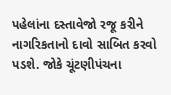પહેલાંના દસ્તાવેજો રજૂ કરીને નાગરિકતાનો દાવો સાબિત કરવો પડશે. જોકે ચૂંટણીપંચના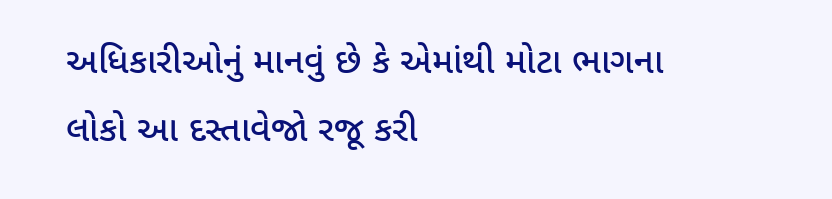અધિકારીઓનું માનવું છે કે એમાંથી મોટા ભાગના લોકો આ દસ્તાવેજો રજૂ કરી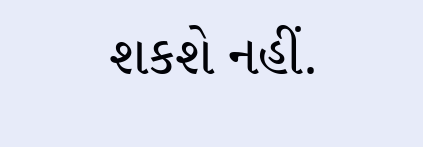શકશે નહીં.